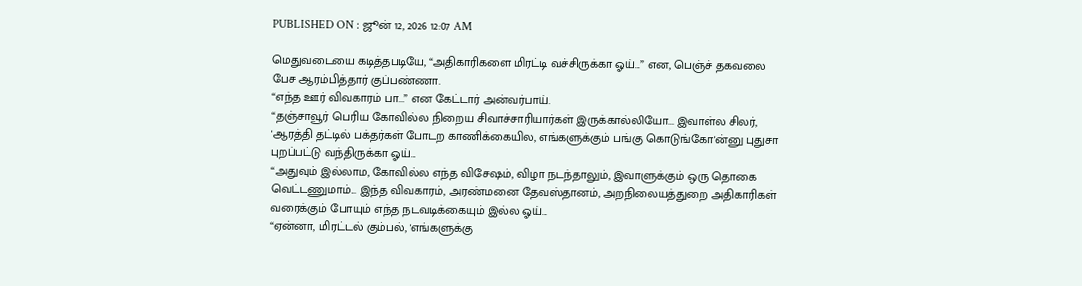PUBLISHED ON : ஜூன் 12, 2026 12:07 AM

மெதுவடையை கடித்தபடியே, “அதிகாரிகளை மிரட்டி வச்சிருக்கா ஓய்...” என, பெஞ்ச் தகவலை பேச ஆரம்பித்தார் குப்பண்ணா.
“எந்த ஊர் விவகாரம் பா...” என கேட்டார் அன்வர்பாய்.
“தஞ்சாவூர் பெரிய கோவில்ல நிறைய சிவாச்சாரியார்கள் இருக்கால்லியோ... இவாள்ல சிலர், 'ஆரத்தி தட்டில் பக்தர்கள் போடற காணிக்கையில, எங்களுக்கும் பங்கு கொடுங்கோ'ன்னு புதுசா புறப்பட்டு வந்திருக்கா ஓய்...
“அதுவும் இல்லாம, கோவில்ல எந்த விசேஷம், விழா நடந்தாலும், இவாளுக்கும் ஒரு தொகை வெட்டணுமாம்... இந்த விவகாரம், அரண்மனை தேவஸ்தானம், அறநிலையத்துறை அதிகாரிகள் வரைக்கும் போயும் எந்த நடவடிக்கையும் இல்ல ஓய்...
“ஏன்னா, மிரட்டல் கும்பல், 'எங்களுக்கு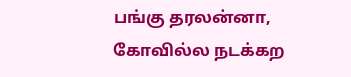பங்கு தரலன்னா, கோவில்ல நடக்கற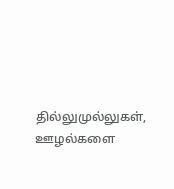தில்லுமுல்லுகள், ஊழல்களை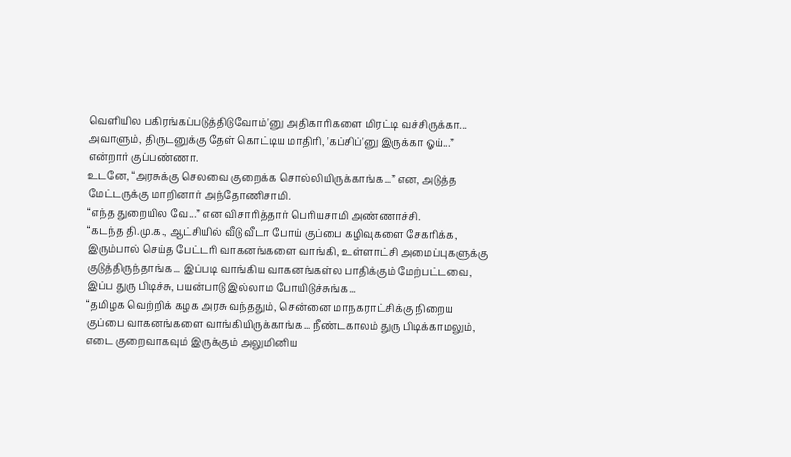வெளியில பகிரங்கப்படுத்திடுவோம்'னு அதிகாரிகளை மிரட்டி வச்சிருக்கா... அவாளும், திருடனுக்கு தேள் கொட்டிய மாதிரி, 'கப்சிப்'னு இருக்கா ஓய்...” என்றார் குப்பண்ணா.
உடனே, “அரசுக்கு செலவை குறைக்க சொல்லியிருக்காங்க...” என, அடுத்த மேட்டருக்கு மாறினார் அந்தோணிசாமி.
“எந்த துறையில வே...” என விசாரித்தார் பெரியசாமி அண்ணாச்சி.
“கடந்த தி.மு.க., ஆட்சியில் வீடு வீடா போய் குப்பை கழிவுகளை சேகரிக்க, இரும்பால் செய்த பேட்டரி வாகனங்களை வாங்கி, உள்ளாட்சி அமைப்புகளுக்கு குடுத்திருந்தாங்க... இப்படி வாங்கிய வாகனங்கள்ல பாதிக்கும் மேற்பட்டவை, இப்ப துரு பிடிச்சு, பயன்பாடு இல்லாம போயிடுச்சுங்க...
“தமிழக வெற்றிக் கழக அரசு வந்ததும், சென்னை மாநகராட்சிக்கு நிறைய குப்பை வாகனங்களை வாங்கியிருக்காங்க... நீண்டகாலம் துரு பிடிக்காமலும், எடை குறைவாகவும் இருக்கும் அலுமினிய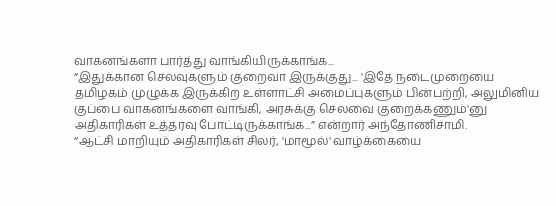வாகனங்களா பார்த்து வாங்கியிருக்காங்க...
“இதுக்கான செலவுகளும் குறைவா இருக்குது... 'இதே நடைமுறையை தமிழகம் முழுக்க இருக்கிற உள்ளாட்சி அமைப்புகளும் பின்பற்றி, அலுமினிய குப்பை வாகனங்களை வாங்கி, அரசுக்கு செலவை குறைக்கணும்'னு அதிகாரிகள் உத்தரவு போட்டிருக்காங்க...” என்றார் அந்தோணிசாமி.
“ஆட்சி மாறியும் அதிகாரிகள் சிலர், 'மாமூல்' வாழ்க்கையை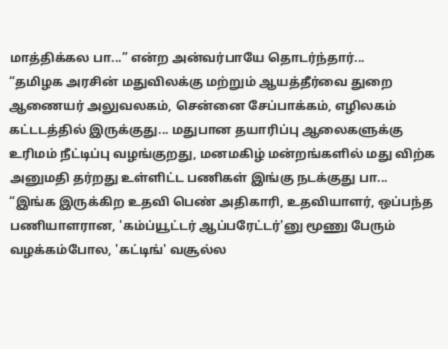மாத்திக்கல பா...” என்ற அன்வர்பாயே தொடர்ந்தார்...
“தமிழக அரசின் மதுவிலக்கு மற்றும் ஆயத்தீர்வை துறை ஆணையர் அலுவலகம், சென்னை சேப்பாக்கம், எழிலகம் கட்டடத்தில் இருக்குது... மதுபான தயாரிப்பு ஆலைகளுக்கு உரிமம் நீட்டிப்பு வழங்குறது, மனமகிழ் மன்றங்களில் மது விற்க அனுமதி தர்றது உள்ளிட்ட பணிகள் இங்கு நடக்குது பா...
“இங்க இருக்கிற உதவி பெண் அதிகாரி, உதவியாளர், ஒப்பந்த பணியாளரான, 'கம்ப்யூட்டர் ஆப்பரேட்டர்'னு மூணு பேரும் வழக்கம்போல, 'கட்டிங்' வசூல்ல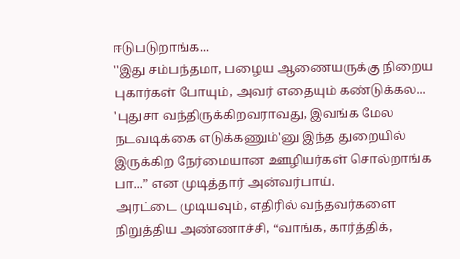ஈடுபடுறாங்க...
''இது சம்பந்தமா, பழைய ஆணையருக்கு நிறைய புகார்கள் போயும், அவர் எதையும் கண்டுக்கல... 'புதுசா வந்திருக்கிறவராவது, இவங்க மேல நடவடிக்கை எடுக்கணும்'னு இந்த துறையில் இருக்கிற நேர்மையான ஊழியர்கள் சொல்றாங்க பா...” என முடித்தார் அன்வர்பாய்.
அரட்டை முடியவும், எதிரில் வந்தவர்களை நிறுத்திய அண்ணாச்சி, “வாங்க, கார்த்திக்,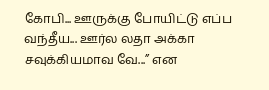கோபி... ஊருக்கு போயிட்டு எப்ப வந்தீய... ஊர்ல லதா அக்கா சவுக்கியமாவ வே...” என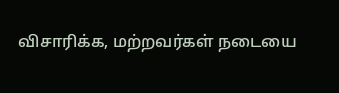விசாரிக்க, மற்றவர்கள் நடையை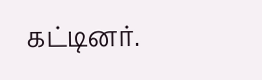கட்டினர்.